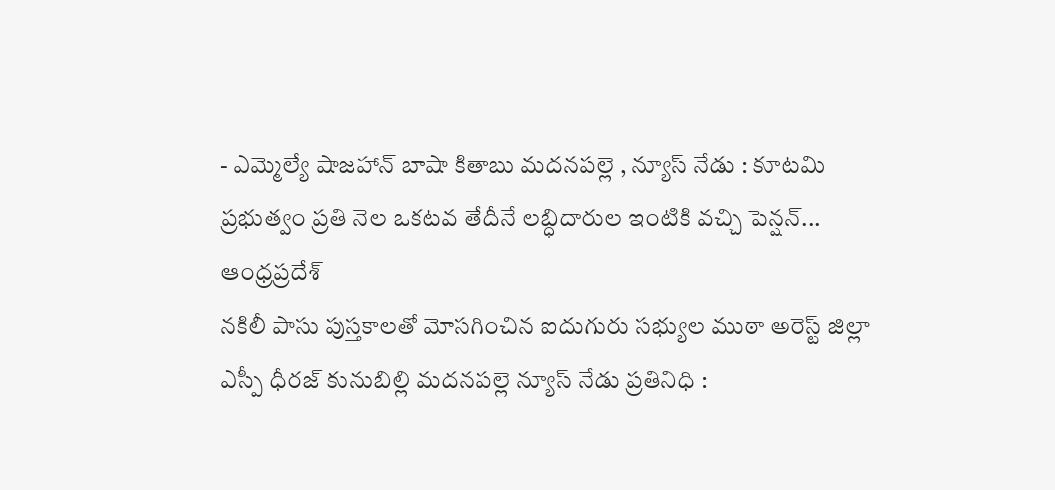- ఎమ్మెల్యే షాజహాన్ బాషా కితాబు మదనపల్లె , న్యూస్ నేడు : కూటమి ప్రభుత్వం ప్రతి నెల ఒకటవ తేదీనే లబ్ధిదారుల ఇంటికి వచ్చి పెన్షన్...
ఆంధ్రప్రదేశ్
నకిలీ పాసు పుస్తకాలతో మోసగించిన ఐదుగురు సభ్యుల ముఠా అరెస్ట్ జిల్లా ఎస్పీ ధీరజ్ కునుబిల్లి మదనపల్లె న్యూస్ నేడు ప్రతినిధి :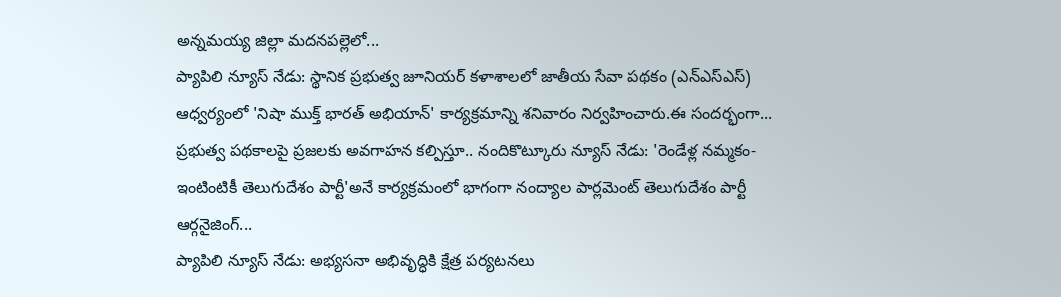అన్నమయ్య జిల్లా మదనపల్లెలో...
ప్యాపిలి న్యూస్ నేడు: స్థానిక ప్రభుత్వ జూనియర్ కళాశాలలో జాతీయ సేవా పథకం (ఎన్ఎస్ఎస్) ఆధ్వర్యంలో 'నిషా ముక్త్ భారత్ అభియాన్' కార్యక్రమాన్ని శనివారం నిర్వహించారు.ఈ సందర్భంగా...
ప్రభుత్వ పథకాలపై ప్రజలకు అవగాహన కల్పిస్తూ.. నందికొట్కూరు న్యూస్ నేడు: 'రెండేళ్ల నమ్మకం- ఇంటింటికీ తెలుగుదేశం పార్టీ'అనే కార్యక్రమంలో భాగంగా నంద్యాల పార్లమెంట్ తెలుగుదేశం పార్టీ ఆర్గనైజింగ్...
ప్యాపిలి న్యూస్ నేడు: అభ్యసనా అభివృద్ధికి క్షేత్ర పర్యటనలు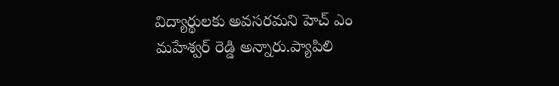విద్యార్థులకు అవసరమని హెచ్ ఎం మహేశ్వర్ రెడ్డి అన్నారు.ప్యాపిలి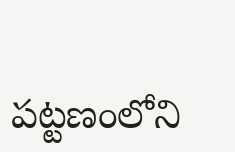పట్టణంలోని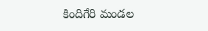కిందిగేరి మండల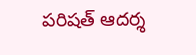పరిషత్ ఆదర్శ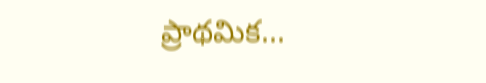ప్రాథమిక...